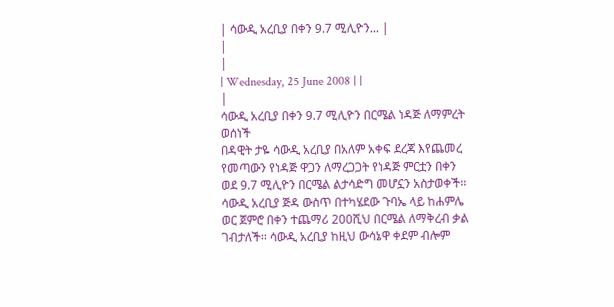| ሳውዲ አረቢያ በቀን 9.7 ሚሊዮን... |
|
|
| Wednesday, 25 June 2008 | |
|
ሳውዲ አረቢያ በቀን 9.7 ሚሊዮን በርሜል ነዳጅ ለማምረት ወሰነች
በዳዊት ታዬ ሳውዲ አረቢያ በአለም አቀፍ ደረጃ እየጨመረ የመጣውን የነዳጅ ዋጋን ለማረጋጋት የነዳጅ ምርቷን በቀን ወደ 9.7 ሚሊዮን በርሜል ልታሳድግ መሆኗን አስታወቀች፡፡ ሳውዲ አረቢያ ጅዳ ውስጥ በተካሄደው ጉባኤ ላይ ከሐምሌ ወር ጀምሮ በቀን ተጨማሪ 200ሺህ በርሜል ለማቅረብ ቃል ገብታለች፡፡ ሳውዲ አረቢያ ከዚህ ውሳኔዋ ቀደም ብሎም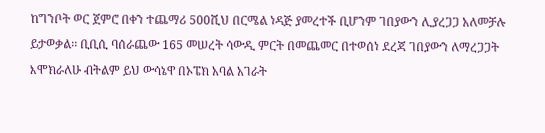ከግንቦት ወር ጀምሮ በቀን ተጨማሪ 500ሺህ በርሜል ነዳጅ ያመረተች ቢሆንም ገበያውን ሊያረጋጋ አለመቻሉ ይታወቃል፡፡ ቢቢሲ ባሰራጨው 165 መሠረት ሳውዲ ምርት በመጨመር በተወሰነ ደረጃ ገበያውን ለማረጋጋት እሞክራለሁ ብትልም ይህ ውሳኔዋ በኦፔክ አባል አገራት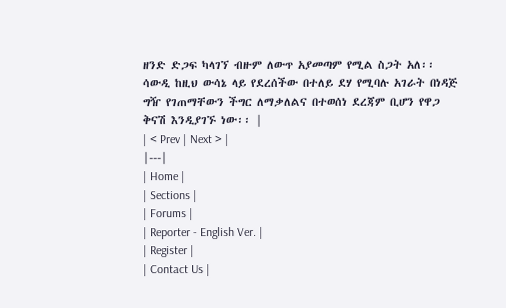ዘንድ ድጋፍ ካላገኘ ብዙም ለውጥ አያመጣም የሚል ስጋት አለ፡፡ ሳውዲ ከዚህ ውሳኔ ላይ የደረሰችው በተለይ ደሃ የሚባሉ አገራት በነዳጅ ግዥ የገጠማቸውን ችግር ለማቃለልና በተወሰነ ደረጃም ቢሆን የዋጋ ቅናሽ እንዲያገኙ ነው፡፡ |
| < Prev | Next > |
|---|
| Home |
| Sections |
| Forums |
| Reporter - English Ver. |
| Register |
| Contact Us |